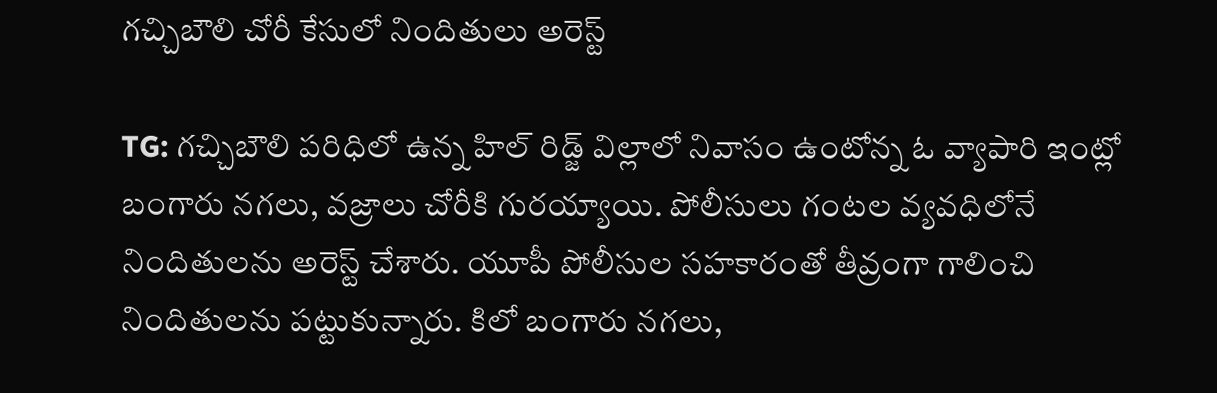గచ్చిబౌలి చోరీ కేసులో నిందితులు అరెస్ట్

TG: గచ్చిబౌలి పరిధిలో ఉన్న హిల్ రిడ్జ్ విల్లాలో నివాసం ఉంటోన్న ఓ వ్యాపారి ఇంట్లో బంగారు నగలు, వజ్రాలు చోరీకి గురయ్యాయి. పోలీసులు గంటల వ్యవధిలోనే నిందితులను అరెస్ట్ చేశారు. యూపీ పోలీసుల సహకారంతో తీవ్రంగా గాలించి నిందితులను పట్టుకున్నారు. కిలో బంగారు నగలు,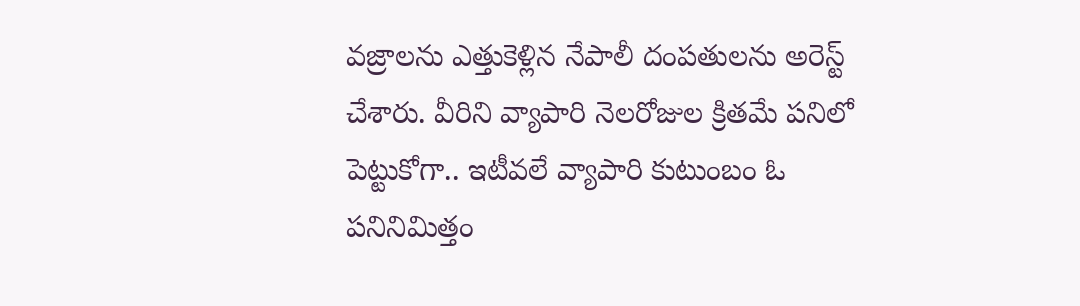వజ్రాలను ఎత్తుకెళ్లిన నేపాలీ దంపతులను అరెస్ట్ చేశారు. వీరిని వ్యాపారి నెలరోజుల క్రితమే పనిలో పెట్టుకోగా.. ఇటీవలే వ్యాపారి కుటుంబం ఓ పనినిమిత్తం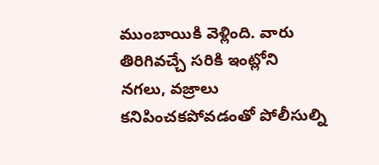ముంబాయికి వెళ్లింది. వారు తిరిగివచ్చే సరికి ఇంట్లోని నగలు, వజ్రాలు కనిపించకపోవడంతో పోలీసుల్ని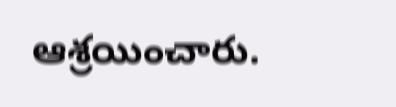ఆశ్రయించారు.